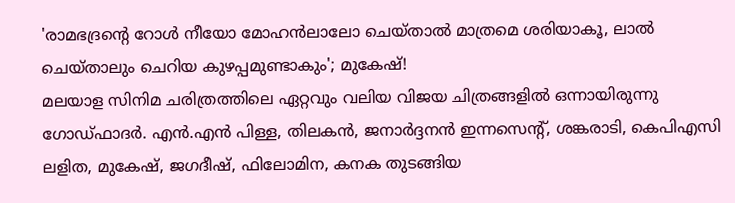'രാമഭദ്രന്റെ റോൾ നീയോ മോഹൻലാലോ ചെയ്താൽ മാത്രമെ ശരിയാകൂ, ലാൽ ചെയ്താലും ചെറിയ കുഴപ്പമുണ്ടാകും'; മുകേഷ്!
മലയാള സിനിമ ചരിത്രത്തിലെ ഏറ്റവും വലിയ വിജയ ചിത്രങ്ങളിൽ ഒന്നായിരുന്നു ഗോഡ്ഫാദർ. എൻ.എൻ പിള്ള, തിലകൻ, ജനാർദ്ദനൻ ഇന്നസെന്റ്, ശങ്കരാടി, കെപിഎസി ലളിത, മുകേഷ്, ജഗദീഷ്, ഫിലോമിന, കനക തുടങ്ങിയ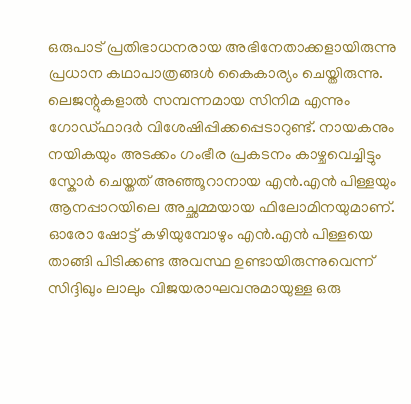ഒരുപാട് പ്രതിഭാധനരായ അഭിനേതാക്കളായിരുന്നു പ്രധാന കഥാപാത്രങ്ങൾ കൈകാര്യം ചെയ്തിരുന്നു.
ലെജന്റുകളാൽ സമ്പന്നമായ സിനിമ എന്നും ഗോഡ്ഫാദർ വിശേഷിപ്പിക്കപ്പെടാറുണ്ട്. നായകനും നയികയും അടക്കം ഗംഭീര പ്രകടനം കാഴ്ചവെച്ചിട്ടും സ്കോർ ചെയ്തത് അഞ്ഞൂറാനായ എൻ.എൻ പിള്ളയും ആനപ്പാറയിലെ അച്ഛമ്മയായ ഫിലോമിനയുമാണ്.
ഓരോ ഷോട്ട് കഴിയുമ്പോഴും എൻ.എൻ പിള്ളയെ താങ്ങി പിടിക്കണ്ട അവസ്ഥ ഉണ്ടായിരുന്നുവെന്ന് സിദ്ദിഖും ലാലും വിജയരാഘവനുമായുള്ള ഒരു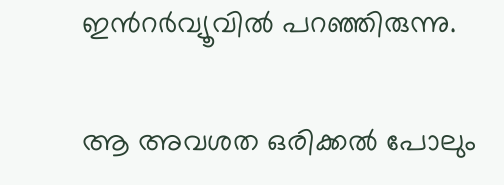ഇൻറർവ്യൂവിൽ പറഞ്ഞിരുന്നു.

ആ അവശത ഒരിക്കൽ പോലും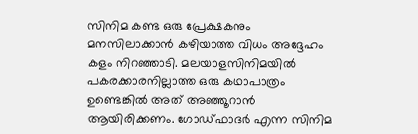സിനിമ കണ്ട ഒരു പ്രേക്ഷകനും മനസിലാക്കാൻ കഴിയാത്ത വിധം അദ്ദേഹം കളം നിറഞ്ഞാടി. മലയാളസിനിമയിൽ പകരക്കാരനില്ലാത്ത ഒരു കഥാപാത്രം ഉണ്ടെങ്കിൽ അത് അഞ്ഞൂറാൻ ആയിരിക്കണം. ഗോഡ്ഫാദർ എന്ന സിനിമ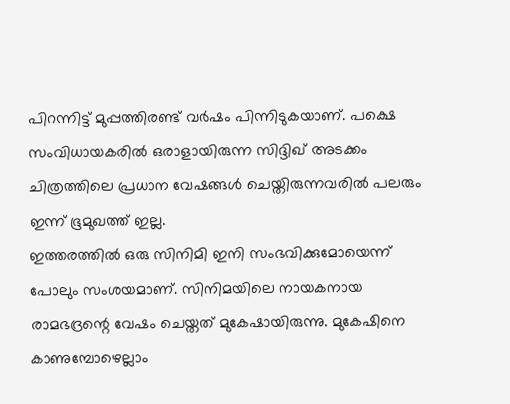പിറന്നിട്ട് മുപ്പത്തിരണ്ട് വർഷം പിന്നിടുകയാണ്. പക്ഷെ സംവിധായകരിൽ ഒരാളായിരുന്ന സിദ്ദിഖ് അടക്കം ചിത്രത്തിലെ പ്രധാന വേഷങ്ങൾ ചെയ്തിരുന്നവരിൽ പലരും ഇന്ന് ഭൂമുഖത്ത് ഇല്ല.
ഇത്തരത്തിൽ ഒരു സിനിമി ഇനി സംഭവിക്കുമോയെന്ന് പോലും സംശയമാണ്. സിനിമയിലെ നായകനായ രാമഭദ്രന്റെ വേഷം ചെയ്തത് മുകേഷായിരുന്നു. മുകേഷിനെ കാണുമ്പോഴെല്ലാം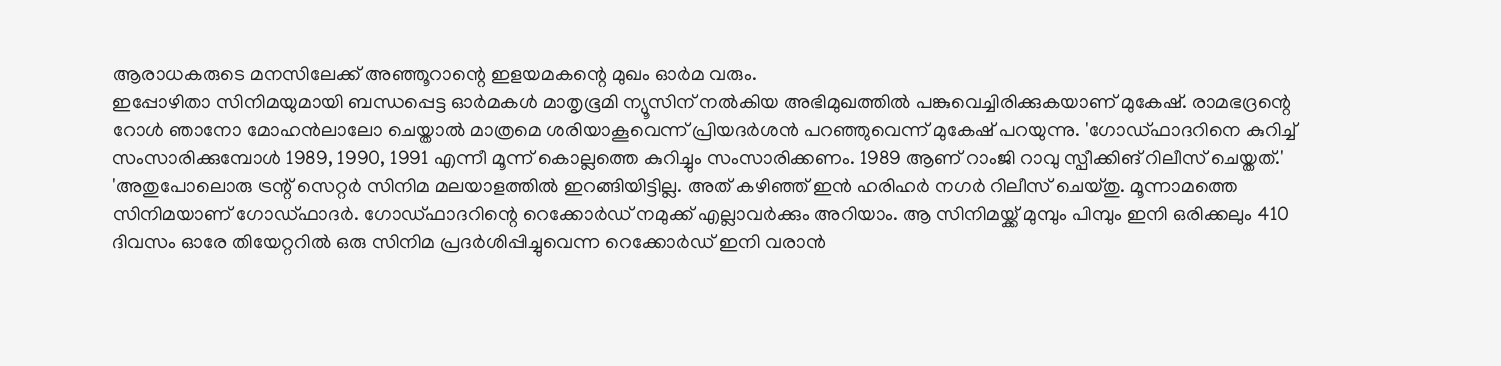ആരാധകരുടെ മനസിലേക്ക് അഞ്ഞൂറാന്റെ ഇളയമകന്റെ മുഖം ഓർമ വരും.
ഇപ്പോഴിതാ സിനിമയുമായി ബന്ധപ്പെട്ട ഓർമകൾ മാതൃഭൂമി ന്യൂസിന് നൽകിയ അഭിമുഖത്തിൽ പങ്കുവെച്ചിരിക്കുകയാണ് മുകേഷ്. രാമഭദ്രന്റെ റോൾ ഞാനോ മോഹൻലാലോ ചെയ്താൽ മാത്രമെ ശരിയാകൂവെന്ന് പ്രിയദർശൻ പറഞ്ഞുവെന്ന് മുകേഷ് പറയുന്നു. 'ഗോഡ്ഫാദറിനെ കുറിച്ച് സംസാരിക്കുമ്പോൾ 1989, 1990, 1991 എന്നീ മൂന്ന് കൊല്ലത്തെ കുറിച്ചും സംസാരിക്കണം. 1989 ആണ് റാംജി റാവു സ്പീക്കിങ് റിലീസ് ചെയ്തത്.'
'അതുപോലൊരു ട്രന്റ് സെറ്റർ സിനിമ മലയാളത്തിൽ ഇറങ്ങിയിട്ടില്ല. അത് കഴിഞ്ഞ് ഇൻ ഹരിഹർ നഗർ റിലീസ് ചെയ്തു. മൂന്നാമത്തെ സിനിമയാണ് ഗോഡ്ഫാദർ. ഗോഡ്ഫാദറിന്റെ റെക്കോർഡ് നമുക്ക് എല്ലാവർക്കും അറിയാം. ആ സിനിമയ്ക്ക് മുമ്പും പിമ്പും ഇനി ഒരിക്കലും 410 ദിവസം ഓരേ തിയേറ്ററിൽ ഒരു സിനിമ പ്രദർശിപ്പിച്ചുവെന്ന റെക്കോർഡ് ഇനി വരാൻ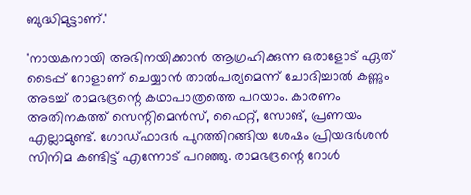ബുദ്ധിമുട്ടാണ്.'

'നായകനായി അഭിനയിക്കാൻ ആഗ്രഹിക്കുന്ന ഒരാളോട് ഏത് ടൈപ്പ് റോളാണ് ചെയ്യാൻ താൽപര്യമെന്ന് ചോദിച്ചാൽ കണ്ണും അടച്ച് രാമഭദ്രന്റെ കഥാപാത്രത്തെ പറയാം. കാരണം അതിനകത്ത് സെന്റിമെൻസ്, ഫൈറ്റ്, സോങ്, പ്രണയം എല്ലാമുണ്ട്. ഗോഡ്ഫാദർ പുറത്തിറങ്ങിയ ശേഷം പ്രിയദർശൻ സിനിമ കണ്ടിട്ട് എന്നോട് പറഞ്ഞു. രാമഭദ്രന്റെ റോൾ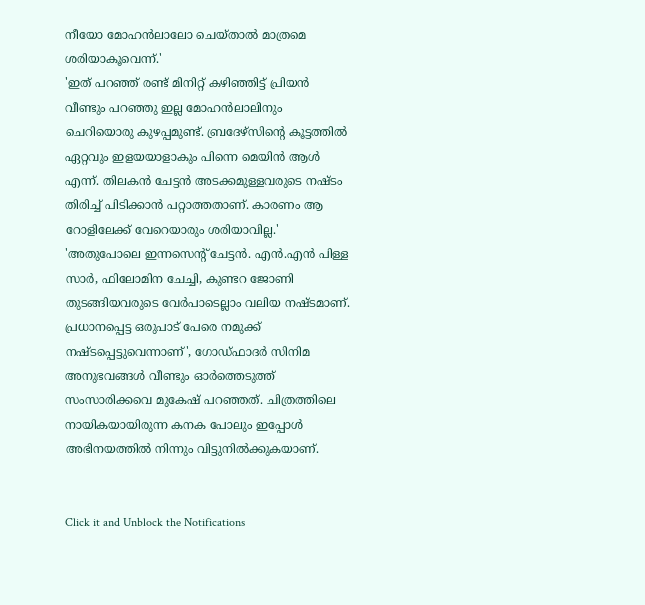നീയോ മോഹൻലാലോ ചെയ്താൽ മാത്രമെ ശരിയാകൂവെന്ന്.'
'ഇത് പറഞ്ഞ് രണ്ട് മിനിറ്റ് കഴിഞ്ഞിട്ട് പ്രിയൻ വീണ്ടും പറഞ്ഞു ഇല്ല മോഹൻലാലിനും ചെറിയൊരു കുഴപ്പമുണ്ട്. ബ്രദേഴ്സിന്റെ കൂട്ടത്തിൽ ഏറ്റവും ഇളയയാളാകും പിന്നെ മെയിൻ ആൾ എന്ന്. തിലകൻ ചേട്ടൻ അടക്കമുള്ളവരുടെ നഷ്ടം തിരിച്ച് പിടിക്കാൻ പറ്റാത്തതാണ്. കാരണം ആ റോളിലേക്ക് വേറെയാരും ശരിയാവില്ല.'
'അതുപോലെ ഇന്നസെന്റ് ചേട്ടൻ. എൻ.എൻ പിള്ള സാർ, ഫിലോമിന ചേച്ചി, കുണ്ടറ ജോണി തുടങ്ങിയവരുടെ വേർപാടെല്ലാം വലിയ നഷ്ടമാണ്. പ്രധാനപ്പെട്ട ഒരുപാട് പേരെ നമുക്ക് നഷ്ടപ്പെട്ടുവെന്നാണ്', ഗോഡ്ഫാദർ സിനിമ അനുഭവങ്ങൾ വീണ്ടും ഓർത്തെടുത്ത് സംസാരിക്കവെ മുകേഷ് പറഞ്ഞത്. ചിത്രത്തിലെ നായികയായിരുന്ന കനക പോലും ഇപ്പോൾ അഭിനയത്തിൽ നിന്നും വിട്ടുനിൽക്കുകയാണ്.


Click it and Unblock the Notifications